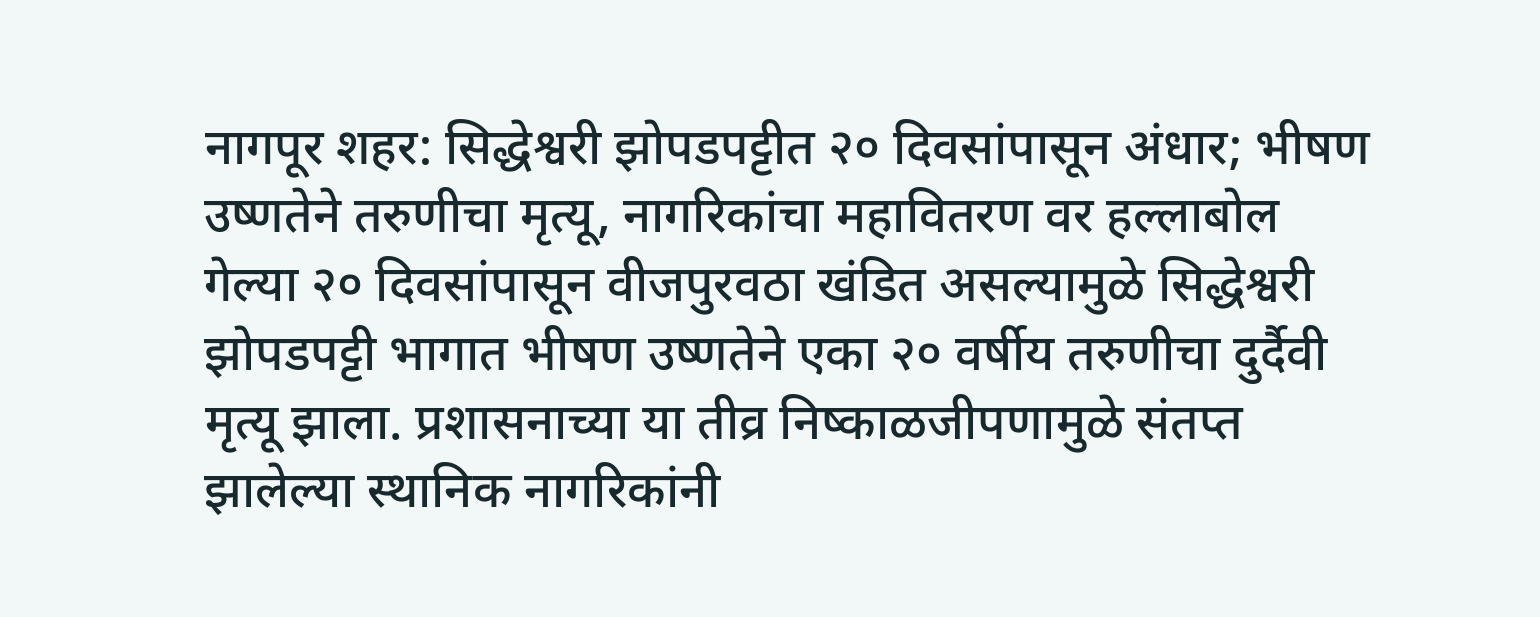नागपूर शहर: सिद्धेश्वरी झोपडपट्टीत २० दिवसांपासून अंधार; भीषण उष्णतेने तरुणीचा मृत्यू, नागरिकांचा महावितरण वर हल्लाबोल
गेल्या २० दिवसांपासून वीजपुरवठा खंडित असल्यामुळे सिद्धेश्वरी झोपडपट्टी भागात भीषण उष्णतेने एका २० वर्षीय तरुणीचा दुर्दैवी मृत्यू झाला. प्रशासनाच्या या तीव्र निष्काळजीपणामुळे संतप्त झालेल्या स्थानिक नागरिकांनी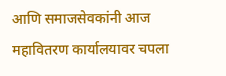आणि समाजसेवकांनी आज महावितरण कार्यालयावर चपला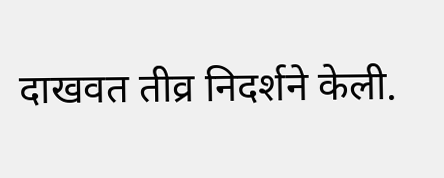दाखवत तीव्र निदर्शने केली.